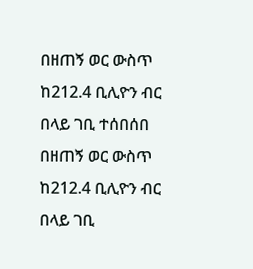በዘጠኝ ወር ውስጥ ከ212.4 ቢሊዮን ብር በላይ ገቢ ተሰበሰበ
በዘጠኝ ወር ውስጥ ከ212.4 ቢሊዮን ብር በላይ ገቢ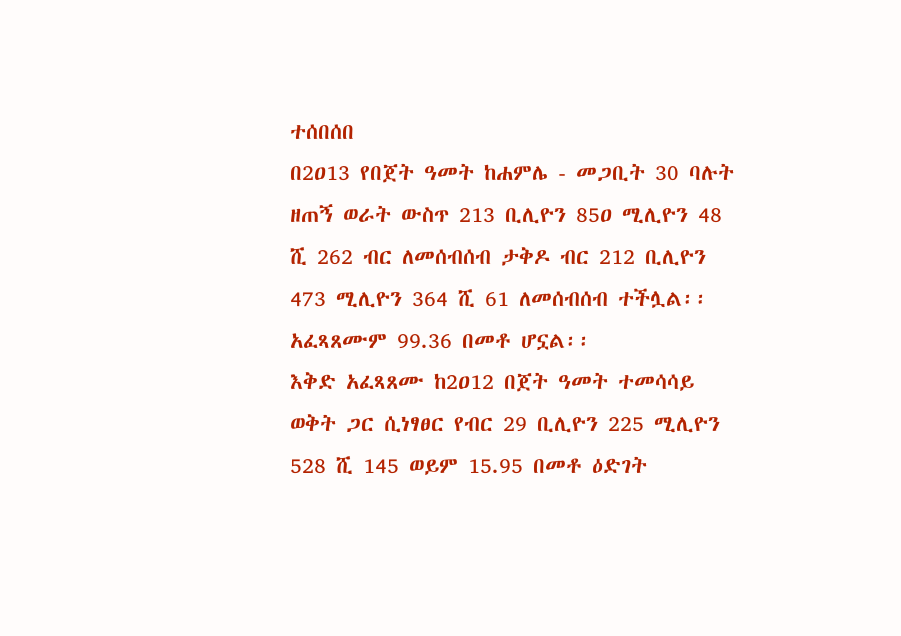ተሰበሰበ
በ2ዐ13 የበጀት ዓመት ከሐምሌ - መጋቢት 30 ባሉት ዘጠኝ ወራት ውስጥ 213 ቢሊዮን 85ዐ ሚሊዮን 48 ሺ 262 ብር ለመሰብሰብ ታቅዶ ብር 212 ቢሊዮን 473 ሚሊዮን 364 ሺ 61 ለመሰብሰብ ተችሏል፡፡ አፈጻጸሙም 99.36 በመቶ ሆኗል፡፡
እቅድ አፈጻጸሙ ከ2ዐ12 በጀት ዓመት ተመሳሳይ ወቅት ጋር ሲነፃፀር የብር 29 ቢሊዮን 225 ሚሊዮን 528 ሺ 145 ወይም 15.95 በመቶ ዕድገት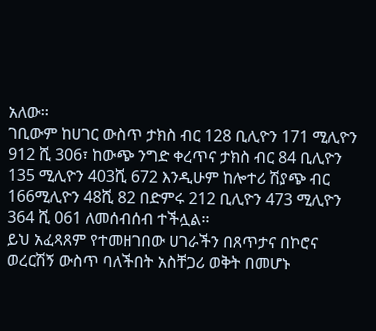አለው፡፡
ገቢውም ከሀገር ውስጥ ታክስ ብር 128 ቢሊዮን 171 ሚሊዮን 912 ሺ 306፣ ከውጭ ንግድ ቀረጥና ታክስ ብር 84 ቢሊዮን 135 ሚሊዮን 403ሺ 672 እንዲሁም ከሎተሪ ሽያጭ ብር 166ሚሊዮን 48ሺ 82 በድምሩ 212 ቢሊዮን 473 ሚሊዮን 364 ሺ 061 ለመሰብሰብ ተችሏል፡፡
ይህ አፈጻጸም የተመዘገበው ሀገራችን በጸጥታና በኮሮና ወረርሽኝ ውስጥ ባለችበት አስቸጋሪ ወቅት በመሆኑ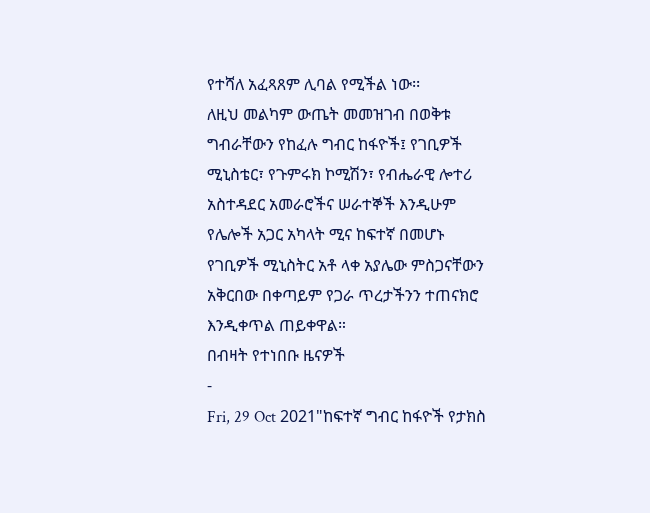የተሻለ አፈጻጸም ሊባል የሚችል ነው፡፡
ለዚህ መልካም ውጤት መመዝገብ በወቅቱ ግብራቸውን የከፈሉ ግብር ከፋዮች፤ የገቢዎች ሚኒስቴር፣ የጉምሩክ ኮሚሽን፣ የብሔራዊ ሎተሪ አስተዳደር አመራሮችና ሠራተኞች እንዲሁም የሌሎች አጋር አካላት ሚና ከፍተኛ በመሆኑ የገቢዎች ሚኒስትር አቶ ላቀ አያሌው ምስጋናቸውን አቅርበው በቀጣይም የጋራ ጥረታችንን ተጠናክሮ እንዲቀጥል ጠይቀዋል።
በብዛት የተነበቡ ዜናዎች
-
Fri, 29 Oct 2021"ከፍተኛ ግብር ከፋዮች የታክስ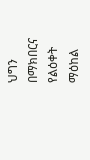ህግን በማክበርና የልዕቀት ማዕከል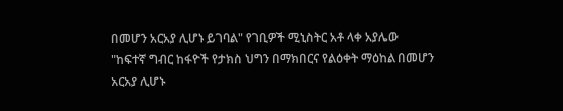በመሆን አርአያ ሊሆኑ ይገባል" የገቢዎች ሚኒስትር አቶ ላቀ አያሌው
"ከፍተኛ ግብር ከፋዮች የታክስ ህግን በማክበርና የልዕቀት ማዕከል በመሆን አርአያ ሊሆኑ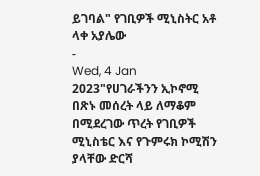ይገባል" የገቢዎች ሚኒስትር አቶ ላቀ አያሌው
-
Wed, 4 Jan 2023"የሀገራችንን ኢኮኖሚ በጽኑ መሰረት ላይ ለማቆም በሚደረገው ጥረት የገቢዎች ሚኒስቴር እና የጉምሩክ ኮሚሽን ያላቸው ድርሻ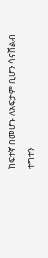ከፍተኛ በመሆኑ ለአፍታም ቢሆን ሳናሸልብ ተግተን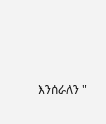እንሰራለን "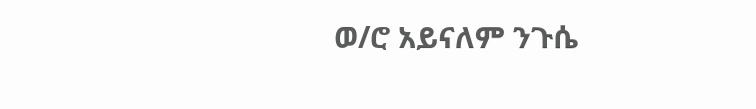ወ/ሮ አይናለም ንጉሴ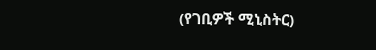(የገቢዎች ሚኒስትር)